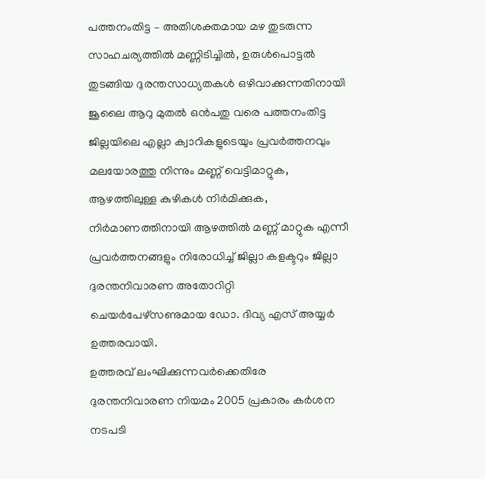പത്തനംതിട്ട – അതിശക്തമായ മഴ തുടരുന്ന സാഹചര്യത്തിൽ മണ്ണിടിച്ചിൽ, ഉരുൾപൊട്ടൽ തുടങ്ങിയ ദുരന്തസാധ്യതകൾ ഒഴിവാക്കുന്നതിനായി ജൂലൈ ആറു മുതൽ ഒൻപതു വരെ പത്തനംതിട്ട ജില്ലയിലെ എല്ലാ ക്വാറികളുടെയും പ്രവർത്തനവും മലയോരത്തു നിന്നും മണ്ണ് വെട്ടിമാറ്റുക, ആഴത്തിലുള്ള കുഴികൾ നിർമിക്കുക, നിർമാണത്തിനായി ആഴത്തിൽ മണ്ണ് മാറ്റുക എന്നീ പ്രവർത്തനങ്ങളും നിരോധിച്ച് ജില്ലാ കളക്ടറും ജില്ലാ ദുരന്തനിവാരണ അതോറിറ്റി ചെയർപേഴ്സണുമായ ഡോ. ദിവ്യ എസ് അയ്യർ ഉത്തരവായി.
ഉത്തരവ് ലംഘിക്കുന്നവർക്കെതിരേ ദുരന്തനിവാരണ നിയമം 2005 പ്രകാരം കർശന നടപടി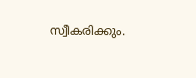സ്വീകരിക്കും.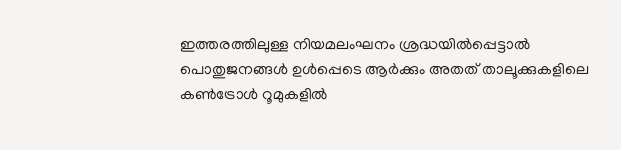ഇത്തരത്തിലുള്ള നിയമലംഘനം ശ്രദ്ധയിൽപ്പെട്ടാൽ പൊതുജനങ്ങൾ ഉൾപ്പെടെ ആർക്കും അതത് താലൂക്കുകളിലെ കൺട്രോൾ റൂമുകളിൽ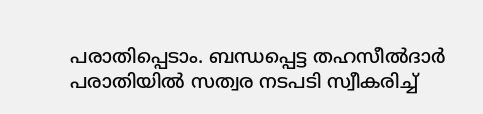പരാതിപ്പെടാം. ബന്ധപ്പെട്ട തഹസീൽദാർ പരാതിയിൽ സത്വര നടപടി സ്വീകരിച്ച്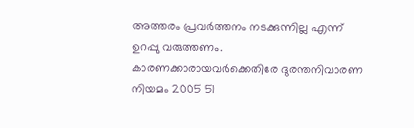അത്തരം പ്രവർത്തനം നടക്കുന്നില്ല എന്ന് ഉറപ്പു വരുത്തണം. കാരണക്കാരായവർക്കെതിരേ ദുരന്തനിവാരണ നിയമം 2005 51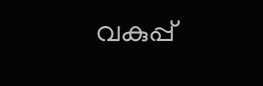വകുപ്പ്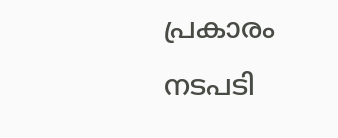പ്രകാരം നടപടി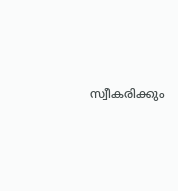സ്വീകരിക്കും